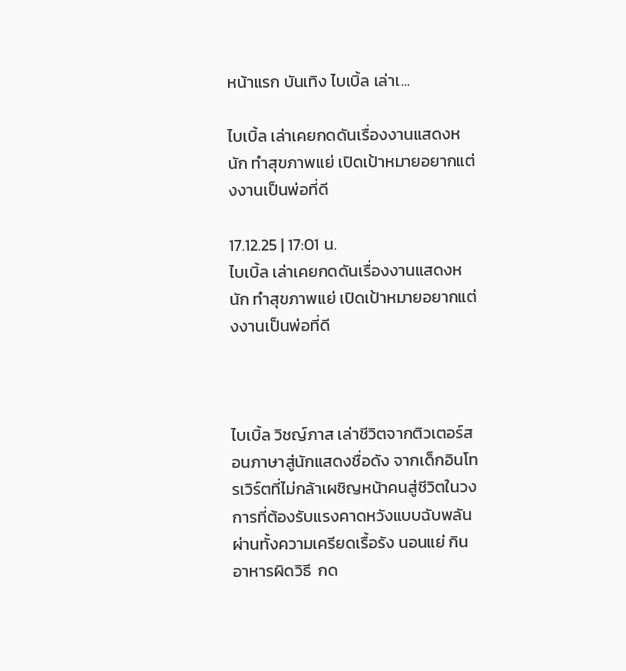หน้าแรก บันเทิง ไบเบิ้ล เล่าเ...

ไบเบิ้ล เล่าเคยกดดันเรื่องงานแสดงหนัก ทำสุขภาพแย่ เปิดเป้าหมายอยากแต่งงานเป็นพ่อที่ดี

17.12.25 | 17:01 น.
ไบเบิ้ล เล่าเคยกดดันเรื่องงานแสดงหนัก ทำสุขภาพแย่ เปิดเป้าหมายอยากแต่งงานเป็นพ่อที่ดี



ไบเบิ้ล วิชญ์ภาส เล่าชีวิตจากติวเตอร์สอนภาษาสู่นักแสดงชื่อดัง จากเด็กอินโทรเวิร์ตที่ไม่กล้าเผชิญหน้าคนสู่ชีวิตในวงการที่ต้องรับแรงคาดหวังแบบฉับพลัน ผ่านทั้งความเครียดเรื้อรัง นอนแย่ กินอาหารผิดวิธี  กด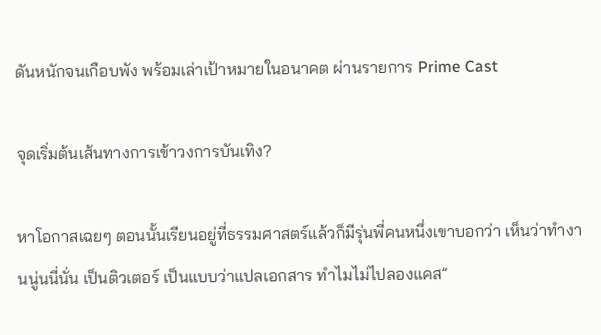ดันหนักจนเกือบพัง พร้อมเล่าเป้าหมายในอนาคต ผ่านรายการ Prime Cast

จุดเริ่มต้นเส้นทางการเข้าวงการบันเทิง?

หาโอกาสเฉยๆ ตอนนั้นเรียนอยู่ที่ธรรมศาสตร์แล้วก็มีรุ่นพี่คนหนึ่งเขาบอกว่า เห็นว่าทำงานนู่นนี่นั่น เป็นติวเตอร์ เป็นแบบว่าแปลเอกสาร ทำไมไม่ไปลองแคส”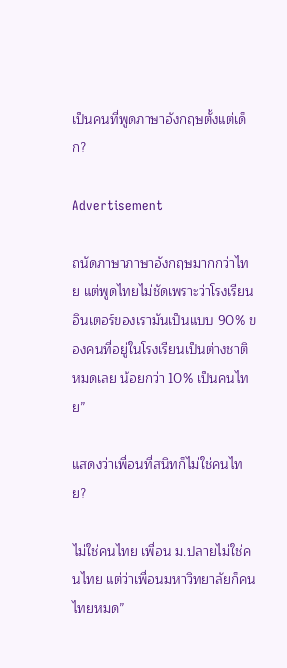เป็นคนที่พูดภาษาอังกฤษตั้งแต่เด็ก?

Advertisement

ถนัดภาษาภาษาอังกฤษมากกว่าไทย แต่พูดไทยไม่ชัดเพราะว่าโรงเรียนอินเตอร์ของเรามันเป็นแบบ 90% ของคนที่อยู่ในโรงเรียนเป็นต่างชาติหมดเลย น้อยกว่า 10% เป็นคนไทย”

แสดงว่าเพื่อนที่สนิทก็ไม่ใช่คนไทย?

ไม่ใช่คนไทย เพื่อน ม.ปลายไม่ใช่คนไทย แต่ว่าเพื่อนมหาวิทยาลัยก็คนไทยหมด”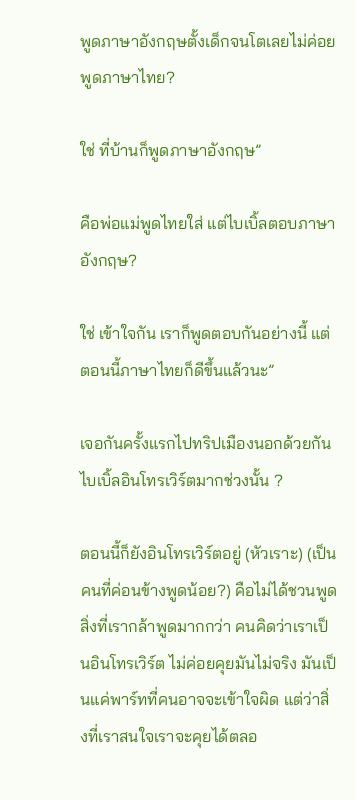พูดภาษาอังกฤษตั้งเด็กจนโตเลยไม่ค่อยพูดภาษาไทย?

ใช่ ที่บ้านก็พูดภาษาอังกฤษ”

คือพ่อแม่พูดไทยใส่ แต่ไบเบิ้ลตอบภาษาอังกฤษ?

ใช่ เข้าใจกัน เราก็พูดตอบกันอย่างนี้ แต่ตอนนี้ภาษาไทยก็ดีขึ้นแล้วนะ”

เจอกันครั้งแรกไปทริปเมืองนอกด้วยกัน ไบเบิ้ลอินโทรเวิร์ตมากช่วงนั้น ?

ตอนนี้ก็ยังอินโทรเวิร์ตอยู่ (หัวเราะ) (เป็นคนที่ค่อนข้างพูดน้อย?) คือไม่ได้ชวนพูด สิ่งที่เรากล้าพูดมากกว่า คนคิดว่าเราเป็นอินโทรเวิร์ต ไม่ค่อยคุยมันไม่จริง มันเป็นแค่พาร์ทที่คนอาจจะเข้าใจผิด แต่ว่าสิ่งที่เราสนใจเราจะคุยได้ตลอ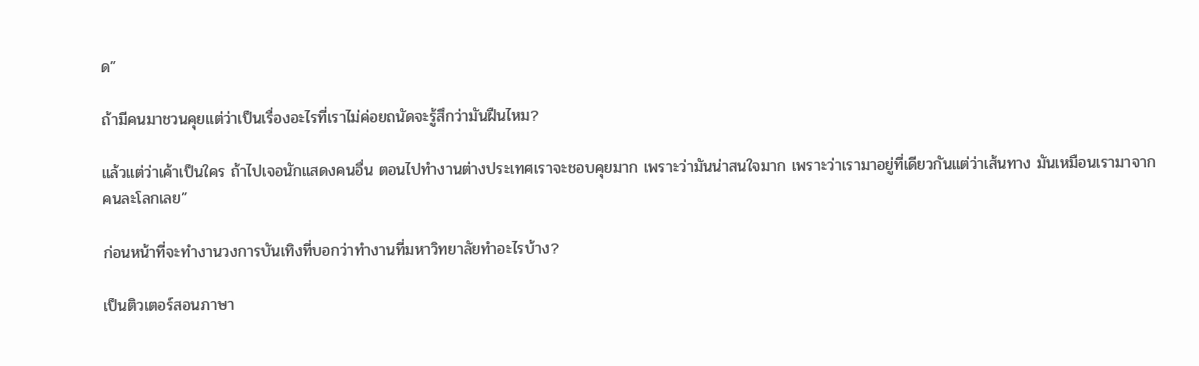ด”

ถ้ามีคนมาชวนคุยแต่ว่าเป็นเรื่องอะไรที่เราไม่ค่อยถนัดจะรู้สึกว่ามันฝืนไหม?

แล้วแต่ว่าเค้าเป็นใคร ถ้าไปเจอนักแสดงคนอื่น ตอนไปทำงานต่างประเทศเราจะชอบคุยมาก เพราะว่ามันน่าสนใจมาก เพราะว่าเรามาอยู่ที่เดียวกันแต่ว่าเส้นทาง มันเหมือนเรามาจากคนละโลกเลย”

ก่อนหน้าที่จะทำงานวงการบันเทิงที่บอกว่าทำงานที่มหาวิทยาลัยทำอะไรบ้าง?

เป็นติวเตอร์สอนภาษา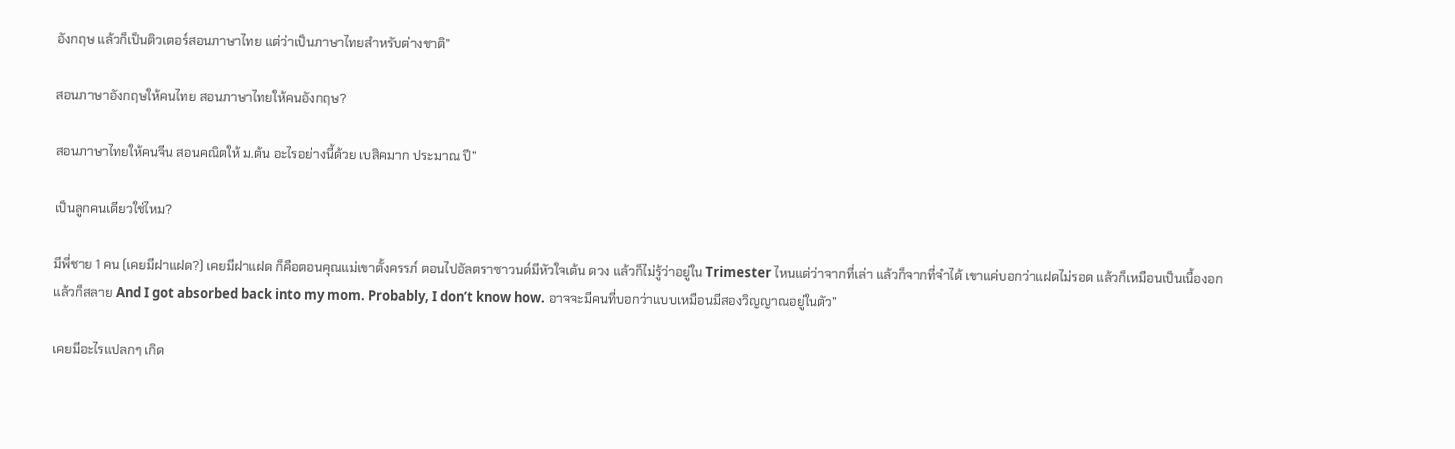อังกฤษ แล้วก็เป็นติวเตอร์สอนภาษาไทย แต่ว่าเป็นภาษาไทยสำหรับต่างชาติ”

สอนภาษาอังกฤษให้คนไทย สอนภาษาไทยให้คนอังกฤษ?

สอนภาษาไทยให้คนจีน สอนคณิตให้ ม.ต้น อะไรอย่างนี้ด้วย เบสิคมาก ประมาณ ปี”

เป็นลูกคนเดียวใช่ไหม?

มีพี่ชาย 1 คน (เคยมีฝาแฝด?) เคยมีฝาแฝด ก็คือตอนคุณแม่เขาตั้งครรภ์ ตอนไปอัลตราซาวนด์มีหัวใจเต้น ดวง แล้วก็ไม่รู้ว่าอยู่ใน Trimester ไหนแต่ว่าจากที่เล่า แล้วก็จากที่จำได้ เขาแค่บอกว่าแฝดไม่รอด แล้วก็เหมือนเป็นเนื้องอกแล้วก็สลาย And I got absorbed back into my mom. Probably, I don’t know how. อาจจะมีคนที่บอกว่าแบบเหมือนมีสองวิญญาณอยู่ในตัว”

เคยมีอะไรแปลกๆ เกิด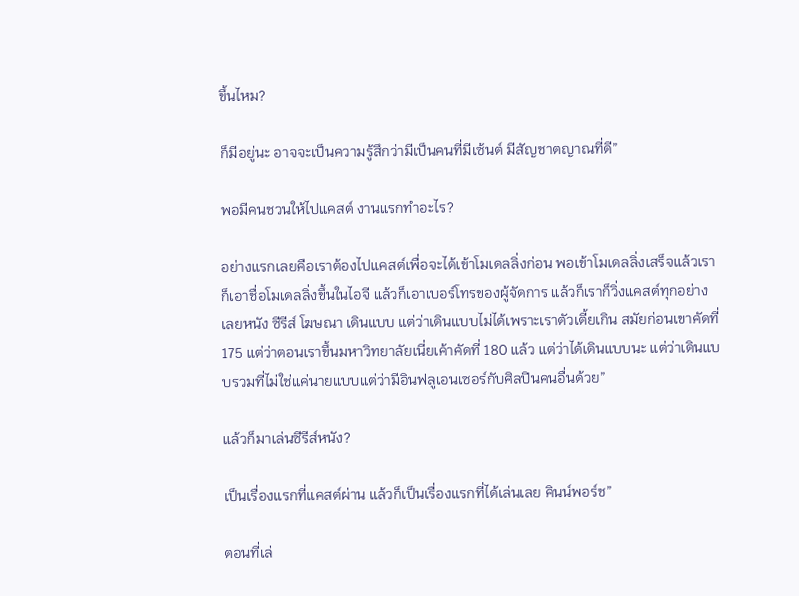ขึ้นไหม?

ก็มีอยู่นะ อาจจะเป็นความรู้สึกว่ามีเป็นคนที่มีเซ้นต์ มีสัญชาตญาณที่ดี”

พอมีคนชวนให้ไปแคสต์ งานแรกทำอะไร?

อย่างแรกเลยคือเราต้องไปแคสต์เพื่อจะได้เข้าโมเดลลิ่งก่อน พอเข้าโมเดลลิ่งเสร็จแล้วเราก็เอาชื่อโมเดลลิ่งขึ้นในไอจี แล้วก็เอาเบอร์โทรของผู้จัดการ แล้วก็เราก็วิ่งแคสต์ทุกอย่างเลยหนัง ซีรีส์ โฆษณา เดินแบบ แต่ว่าเดินแบบไม่ได้เพราะเราตัวเตี้ยเกิน สมัยก่อนเขาคัดที่ 175 แต่ว่าตอนเราขึ้นมหาวิทยาลัยเนี่ยเค้าคัดที่ 180 แล้ว แต่ว่าได้เดินแบบนะ แต่ว่าเดินแบบรวมที่ไม่ใช่แค่นายแบบแต่ว่ามีอินฟลูเอนเซอร์กับศิลปินคนอื่นด้วย”

แล้วก็มาเล่นซีรีส์หนัง?

เป็นเรื่องแรกที่แคสต์ผ่าน แล้วก็เป็นเรื่องแรกที่ได้เล่นเลย คินน์พอร์ช”

ตอนที่เล่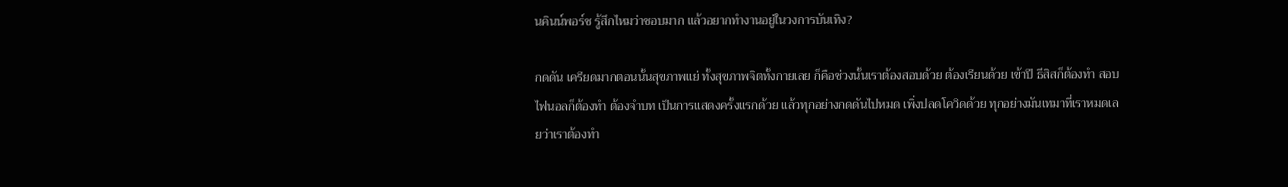นคินน์พอร์ช รู้สึกไหมว่าชอบมาก แล้วอยากทำงานอยู่ในวงการบันเทิง?

กดดัน เครียดมากตอนนั้นสุขภาพแย่ ทั้งสุขภาพจิตทั้งกายเลย ก็คือช่วงนั้นเราต้องสอบด้วย ต้องเรียนด้วย เข้าปี ธีสิสก็ต้องทำ สอบไฟนอลก็ต้องทำ ต้องจำบท เป็นการแสดงครั้งแรกด้วย แล้วทุกอย่างกดดันไปหมด เพิ่งปลดโควิดด้วย ทุกอย่างมันเทมาที่เราหมดเลยว่าเราต้องทำ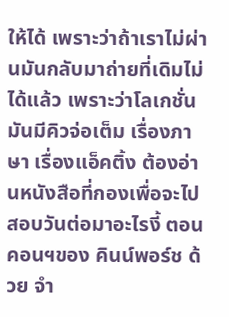ให้ได้ เพราะว่าถ้าเราไม่ผ่านมันกลับมาถ่ายที่เดิมไม่ได้แล้ว เพราะว่าโลเกชั่นมันมีคิวจ่อเต็ม เรื่องภาษา เรื่องแอ็คติ้ง ต้องอ่านหนังสือที่กองเพื่อจะไปสอบวันต่อมาอะไรงี้ ตอนคอนฯของ คินน์พอร์ช ด้วย จำ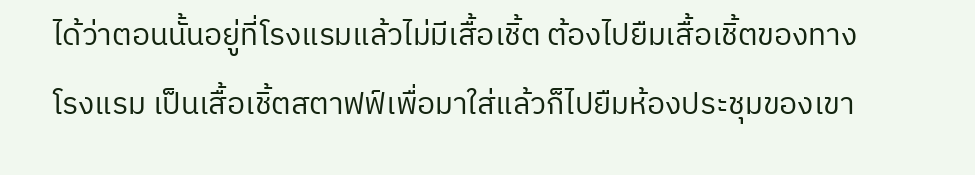ได้ว่าตอนนั้นอยู่ที่โรงแรมแล้วไม่มีเสื้อเชิ้ต ต้องไปยืมเสื้อเชิ้ตของทางโรงแรม เป็นเสื้อเชิ้ตสตาฟฟ์เพื่อมาใส่แล้วก็ไปยืมห้องประชุมของเขา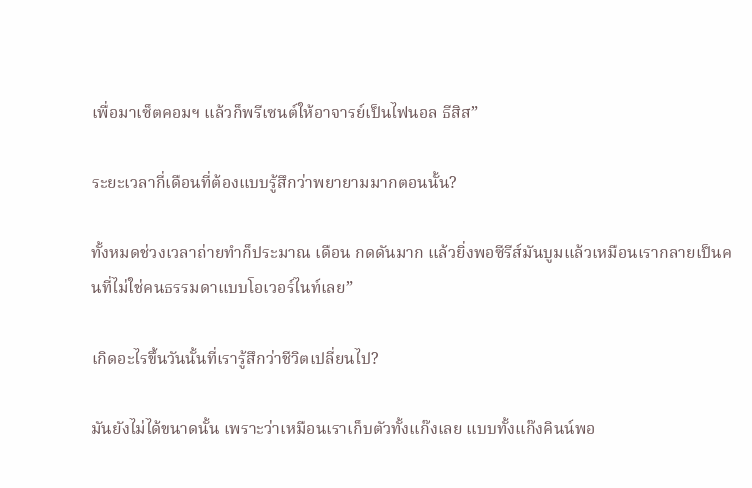เพื่อมาเซ็ตคอมฯ แล้วก็พรีเซนต์ให้อาจารย์เป็นไฟนอล ธีสิส”

ระยะเวลากี่เดือนที่ต้องแบบรู้สึกว่าพยายามมากตอนนั้น?

ทั้งหมดช่วงเวลาถ่ายทำก็ประมาณ เดือน กดดันมาก แล้วยิ่งพอซีรีส์มันบูมแล้วเหมือนเรากลายเป็นคนที่ไม่ใช่คนธรรมดาแบบโอเวอร์ไนท์เลย”

เกิดอะไรขึ้นวันนั้นที่เรารู้สึกว่าชีวิตเปลี่ยนไป?

มันยังไม่ได้ขนาดนั้น เพราะว่าเหมือนเราเก็บตัวทั้งแก๊งเลย แบบทั้งแก๊งคินน์พอ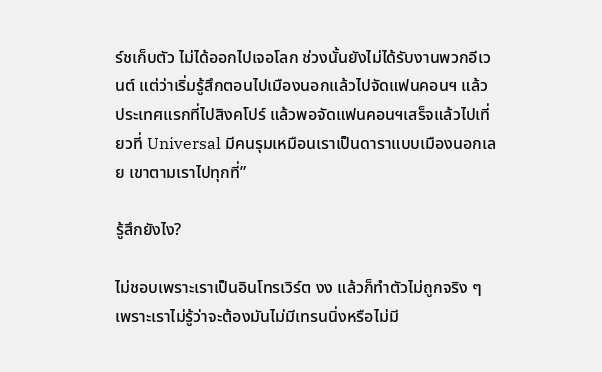ร์ชเก็บตัว ไม่ได้ออกไปเจอโลก ช่วงนั้นยังไม่ได้รับงานพวกอีเวนต์ แต่ว่าเริ่มรู้สึกตอนไปเมืองนอกแล้วไปจัดแฟนคอนฯ แล้วประเทศแรกที่ไปสิงคโปร์ แล้วพอจัดแฟนคอนฯเสร็จแล้วไปเที่ยวที่ Universal มีคนรุมเหมือนเราเป็นดาราแบบเมืองนอกเลย เขาตามเราไปทุกที่”

รู้สึกยังไง?

ไม่ชอบเพราะเราเป็นอินโทรเวิร์ต งง แล้วก็ทำตัวไม่ถูกจริง ๆ เพราะเราไม่รู้ว่าจะต้องมันไม่มีเทรนนิ่งหรือไม่มี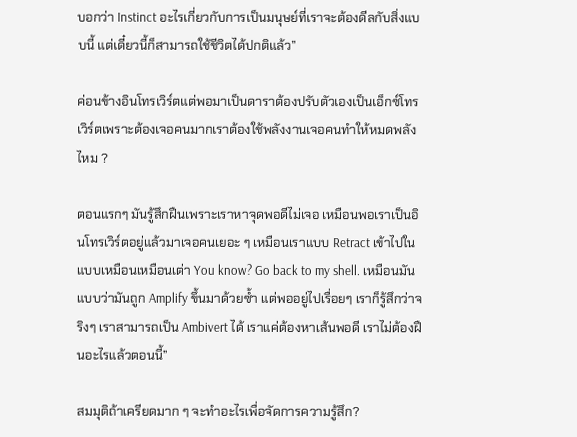บอกว่า Instinct อะไรเกี่ยวกับการเป็นมนุษย์ที่เราจะต้องดีลกับสิ่งแบบนี้ แต่เดี๋ยวนี้ก็สามารถใช้ชีวิตได้ปกติแล้ว”

ค่อนข้างอินโทรเวิร์ตแต่พอมาเป็นดาราต้องปรับตัวเองเป็นเอ็กซ์โทรเวิร์ตเพราะต้องเจอคนมากเราต้องใช้พลังงานเจอคนทำให้หมดพลังไหม ?

ตอนแรกๆ มันรู้สึกฝืนเพราะเราหาจุดพอดีไม่เจอ เหมือนพอเราเป็นอินโทรเวิร์ตอยู่แล้วมาเจอคนเยอะ ๆ เหมือนเราแบบ Retract เข้าไปในแบบเหมือนเหมือนเต่า You know? Go back to my shell. เหมือนมันแบบว่ามันถูก Amplify ขึ้นมาด้วยซ้ำ แต่พออยู่ไปเรื่อยๆ เราก็รู้สึกว่าจริงๆ เราสามารถเป็น Ambivert ได้ เราแค่ต้องหาเส้นพอดี เราไม่ต้องฝืนอะไรแล้วตอนนี้”

สมมุติถ้าเครียดมาก ๆ จะทำอะไรเพื่อจัดการความรู้สึก?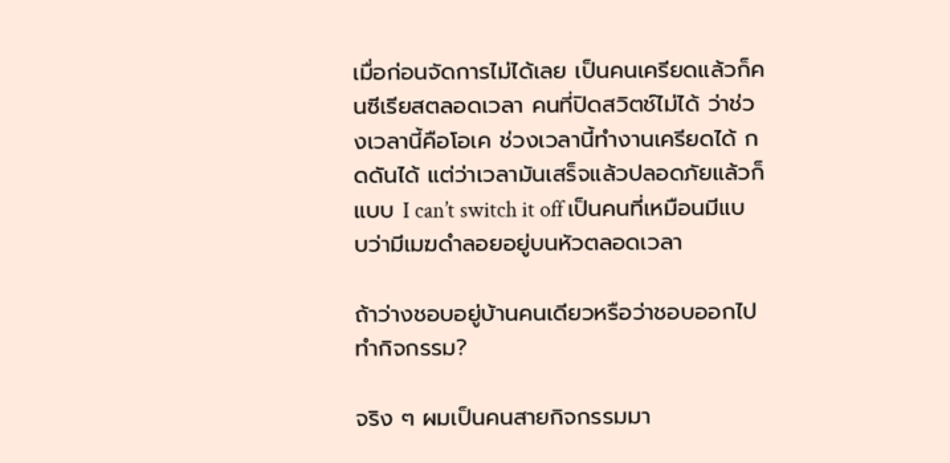เมื่อก่อนจัดการไม่ได้เลย เป็นคนเครียดแล้วก็คนซีเรียสตลอดเวลา คนที่ปิดสวิตช์ไม่ได้ ว่าช่วงเวลานี้คือโอเค ช่วงเวลานี้ทำงานเครียดได้ กดดันได้ แต่ว่าเวลามันเสร็จแล้วปลอดภัยแล้วก็แบบ I can’t switch it off เป็นคนที่เหมือนมีแบบว่ามีเมฆดำลอยอยู่บนหัวตลอดเวลา

ถ้าว่างชอบอยู่บ้านคนเดียวหรือว่าชอบออกไปทำกิจกรรม?

จริง ๆ ผมเป็นคนสายกิจกรรมมา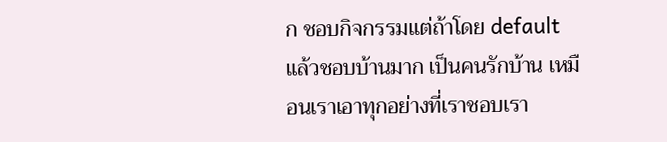ก ชอบกิจกรรมแต่ถ้าโดย default แล้วชอบบ้านมาก เป็นคนรักบ้าน เหมือนเราเอาทุกอย่างที่เราชอบเรา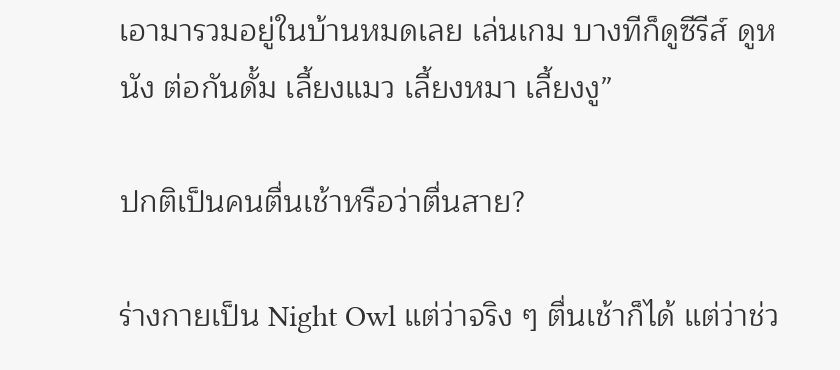เอามารวมอยู่ในบ้านหมดเลย เล่นเกม บางทีก็ดูซีรีส์ ดูหนัง ต่อกันดั้ม เลี้ยงแมว เลี้ยงหมา เลี้ยงงู”

ปกติเป็นคนตื่นเช้าหรือว่าตื่นสาย?

ร่างกายเป็น Night Owl แต่ว่าจริง ๆ ตื่นเช้าก็ได้ แต่ว่าช่ว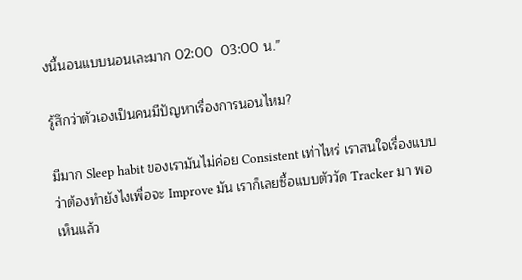งนี้นอนแบบนอนเละมาก 02:00  03:00 น.”

รู้สึกว่าตัวเองเป็นคนมีปัญหาเรื่องการนอนไหม?

มีมาก Sleep habit ของเรามันไม่ค่อย Consistent เท่าไหร่ เราสนใจเรื่องแบบว่าต้องทำยังไงเพื่อจะ Improve มัน เราก็เลยซื้อแบบตัววัด Tracker มา พอเห็นแล้ว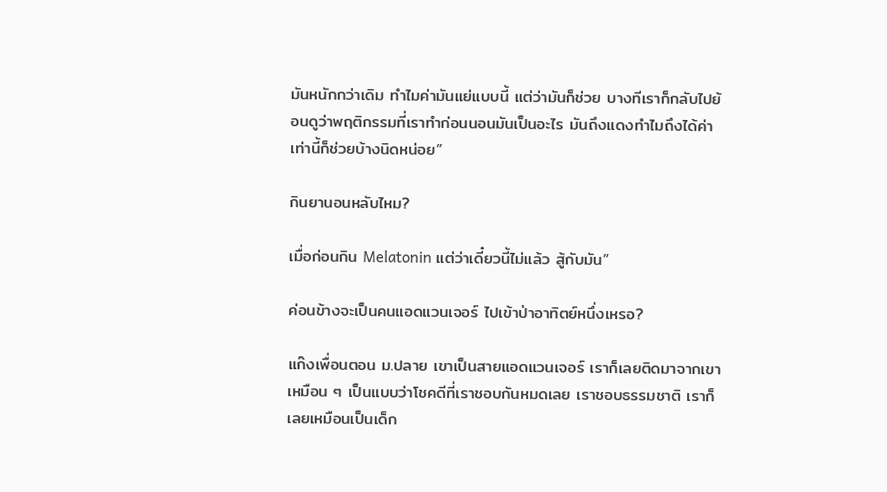มันหนักกว่าเดิม ทำไมค่ามันแย่แบบนี้ แต่ว่ามันก็ช่วย บางทีเราก็กลับไปย้อนดูว่าพฤติกรรมที่เราทำก่อนนอนมันเป็นอะไร มันถึงแดงทำไมถึงได้ค่าเท่านี้ก็ช่วยบ้างนิดหน่อย”

กินยานอนหลับไหม?

เมื่อก่อนกิน Melatonin แต่ว่าเดี๋ยวนี้ไม่แล้ว สู้กับมัน”

ค่อนข้างจะเป็นคนแอดแวนเจอร์ ไปเข้าป่าอาทิตย์หนึ่งเหรอ?

แก๊งเพื่อนตอน ม.ปลาย เขาเป็นสายแอดแวนเจอร์ เราก็เลยติดมาจากเขา เหมือน ๆ เป็นแบบว่าโชคดีที่เราชอบกันหมดเลย เราชอบธรรมชาติ เราก็เลยเหมือนเป็นเด็ก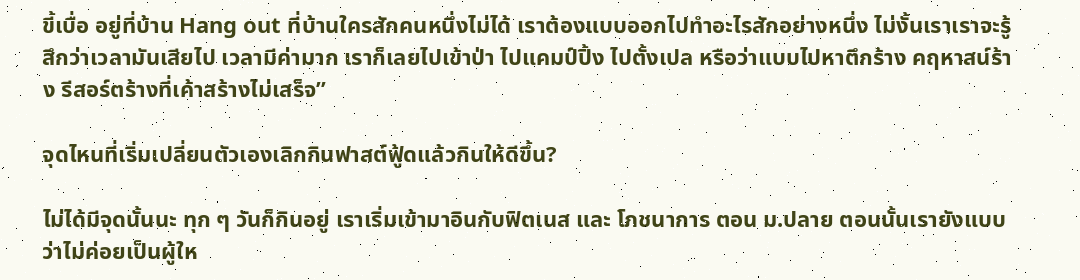ขี้เบื่อ อยู่ที่บ้าน Hang out ที่บ้านใครสักคนหนึ่งไม่ได้ เราต้องแบบออกไปทำอะไรสักอย่างหนึ่ง ไม่งั้นเราเราจะรู้สึกว่าเวลามันเสียไป เวลามีค่ามาก เราก็เลยไปเข้าป่า ไปแคมป์ปิ้ง ไปตั้งเปล หรือว่าแบบไปหาตึกร้าง คฤหาสน์ร้าง รีสอร์ตร้างที่เค้าสร้างไม่เสร็จ”

จุดไหนที่เริ่มเปลี่ยนตัวเองเลิกกินฟาสต์ฟู้ดแล้วกินให้ดีขึ้น?

ไม่ได้มีจุดนั้นนะ ทุก ๆ วันก็กินอยู่ เราเริ่มเข้ามาอินกับฟิตเนส และ โภชนาการ ตอน ม.ปลาย ตอนนั้นเรายังแบบว่าไม่ค่อยเป็นผู้ให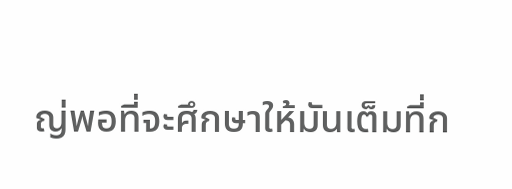ญ่พอที่จะศึกษาให้มันเต็มที่ก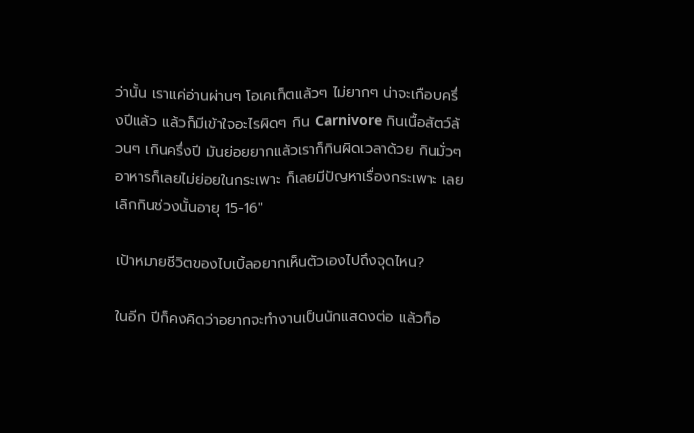ว่านั้น เราแค่อ่านผ่านๆ โอเคเก็ตแล้วๆ ไม่ยากๆ น่าจะเกือบครึ่งปีแล้ว แล้วก็มีเข้าใจอะไรผิดๆ กิน Carnivore กินเนื้อสัตว์ล้วนๆ เกินครึ่งปี มันย่อยยากแล้วเราก็กินผิดเวลาด้วย กินมั่วๆ อาหารก็เลยไม่ย่อยในกระเพาะ ก็เลยมีปัญหาเรื่องกระเพาะ เลยเลิกกินช่วงนั้นอายุ 15-16″

เป้าหมายชีวิตของไบเบิ้ลอยากเห็นตัวเองไปถึงจุดไหน?

ในอีก ปีก็คงคิดว่าอยากจะทำงานเป็นนักแสดงต่อ แล้วก็อ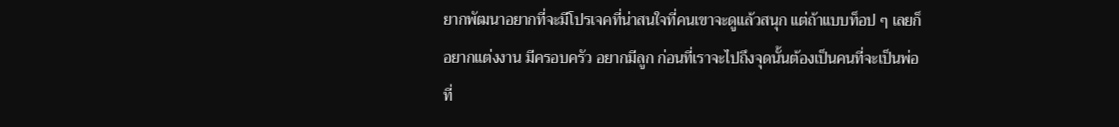ยากพัฒนาอยากที่จะมีโปรเจคที่น่าสนใจที่คนเขาจะดูแล้วสนุก แต่ถ้าแบบท็อป ๆ เลยก็อยากแต่งงาน มีครอบครัว อยากมีลูก ก่อนที่เราจะไปถึงจุดนั้นต้องเป็นคนที่จะเป็นพ่อที่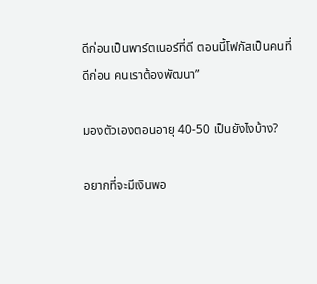ดีก่อนเป็นพาร์ตเนอร์ที่ดี ตอนนี้โฟกัสเป็นคนที่ดีก่อน คนเราต้องพัฒนา”

มองตัวเองตอนอายุ 40-50 เป็นยังไงบ้าง?

อยากที่จะมีเงินพอ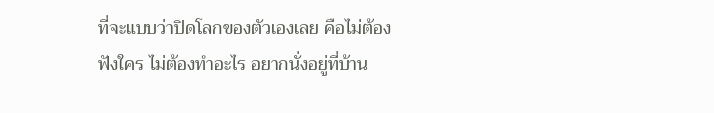ที่จะแบบว่าปิดโลกของตัวเองเลย คือไม่ต้องฟังใคร ไม่ต้องทำอะไร อยากนั่งอยู่ที่บ้าน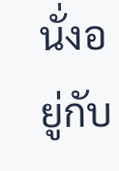นั่งอยู่กับ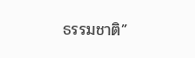ธรรมชาติ”